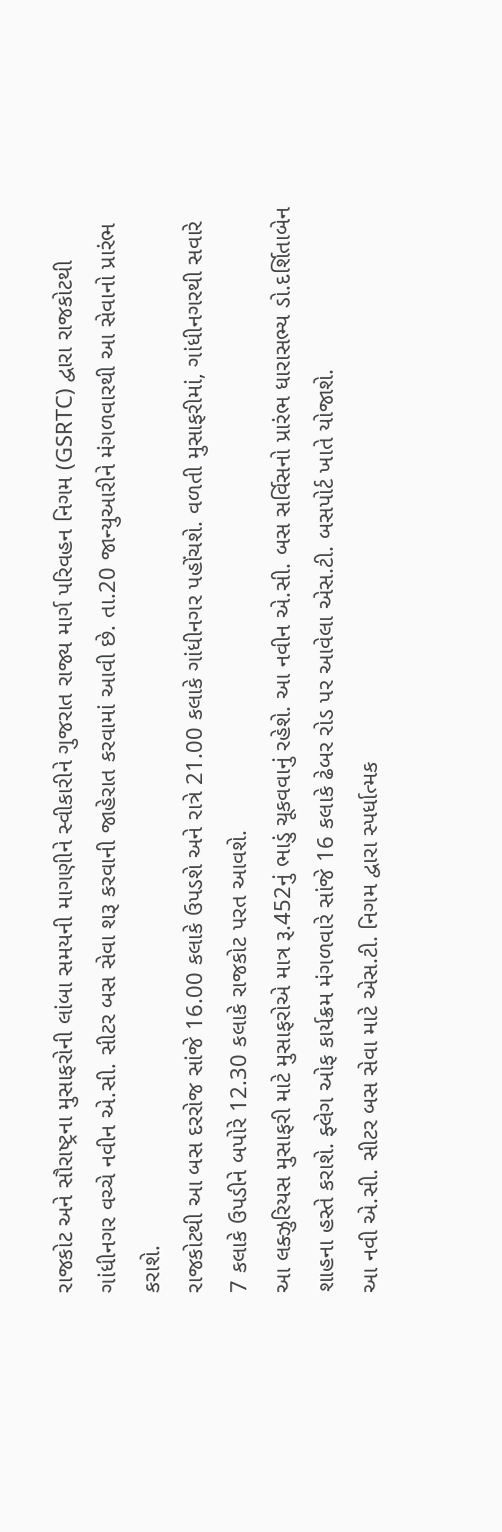રાજકોટ અને સૌરાષ્ટ્રના મુસાફરોની લાંબા સમયની માગણીને સ્વીકારીને ગુજરાત રાજ્ય માર્ગ પરિવહન નિગમ (GSRTC) દ્વારા રાજકોટથી ગાંધીનગર વચ્ચે નવીન એ.સી. સીટર બસ સેવા શરૂ કરવાની જાહેરાત કરવામાં આવી છે. તા.20 જાન્યુઆરીને મંગળવારથી આ સેવાનો પ્રારંભ કરાશે.
રાજકોટથી આ બસ દરરોજ સાંજે 16.00 કલાકે ઉપડશે અને રાત્રે 21.00 કલાકે ગાંધીનગર પહોંચશે. વળતી મુસાફરીમાં, ગાંધીનગરથી સવારે 7 કલાકે ઉપડીને બપોરે 12.30 કલાકે રાજકોટ પરત આવશે.
આ લક્ઝુરિયસ મુસાફરી માટે મુસાફરોએ માત્ર રૂ.452નું ભાડું ચૂકવવાનું રહેશે. આ નવીન એ.સી. બસ સર્વિસનો પ્રારંભ ધારાસભ્ય ડો.દર્શિતાબેન શાહના હસ્તે કરાશે. ફ્લેગ ઓફ કાર્યક્રમ મંગળવારે સાંજે 16 કલાકે ઢેબર રોડ પર આવેલા એસ.ટી. બસપોર્ટ ખાતે યોજાશે.
આ નવી એ.સી. સીટર બસ સેવા માટે એસ.ટી. નિગમ દ્વારા સ્પર્ધાત્મક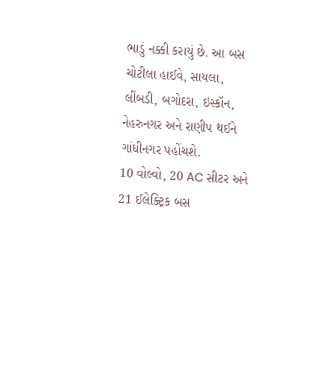ભાડું નક્કી કરાયું છે. આ બસ ચોટીલા હાઈવે, સાયલા, લીંબડી, બગોદરા, ઇસ્કૉન, નેહરુનગર અને રાણીપ થઈને ગાંધીનગર પહોંચશે.
10 વોલ્વો, 20 AC સીટર અને 21 ઈલેક્ટ્રિક બસ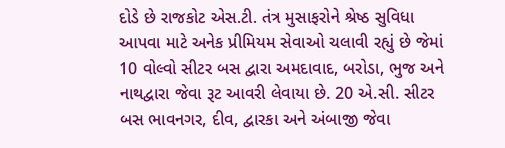દોડે છે રાજકોટ એસ.ટી. તંત્ર મુસાફરોને શ્રેષ્ઠ સુવિધા આપવા માટે અનેક પ્રીમિયમ સેવાઓ ચલાવી રહ્યું છે જેમાં 10 વોલ્વો સીટર બસ દ્વારા અમદાવાદ, બરોડા, ભુજ અને નાથદ્વારા જેવા રૂટ આવરી લેવાયા છે. 20 એ.સી. સીટર બસ ભાવનગર, દીવ, દ્વારકા અને અંબાજી જેવા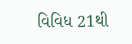વિવિધ 21થી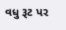વધુ રૂટ પર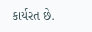કાર્યરત છે.